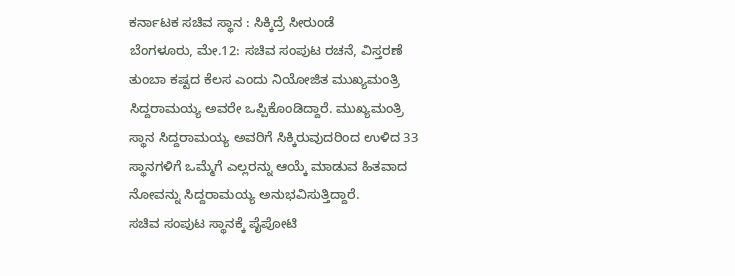ಕರ್ನಾಟಕ ಸಚಿವ ಸ್ಥಾನ : ಸಿಕ್ಕಿದ್ರೆ ಸೀರುಂಡೆ
ಬೆಂಗಳೂರು, ಮೇ.12: ಸಚಿವ ಸಂಪುಟ ರಚನೆ, ವಿಸ್ತರಣೆ ತುಂಬಾ ಕಷ್ಟದ ಕೆಲಸ ಎಂದು ನಿಯೋಜಿತ ಮುಖ್ಯಮಂತ್ರಿ ಸಿದ್ದರಾಮಯ್ಯ ಅವರೇ ಒಪ್ಪಿಕೊಂಡಿದ್ದಾರೆ. ಮುಖ್ಯಮಂತ್ರಿ ಸ್ಥಾನ ಸಿದ್ದರಾಮಯ್ಯ ಅವರಿಗೆ ಸಿಕ್ಕಿರುವುದರಿಂದ ಉಳಿದ 33 ಸ್ಥಾನಗಳಿಗೆ ಒಮ್ಮೆಗೆ ಎಲ್ಲರನ್ನು ಆಯ್ಕೆ ಮಾಡುವ ಹಿತವಾದ ನೋವನ್ನು ಸಿದ್ದರಾಮಯ್ಯ ಅನುಭವಿಸುತ್ತಿದ್ದಾರೆ.
ಸಚಿವ ಸಂಪುಟ ಸ್ಥಾನಕ್ಕೆ ಪೈಪೋಟಿ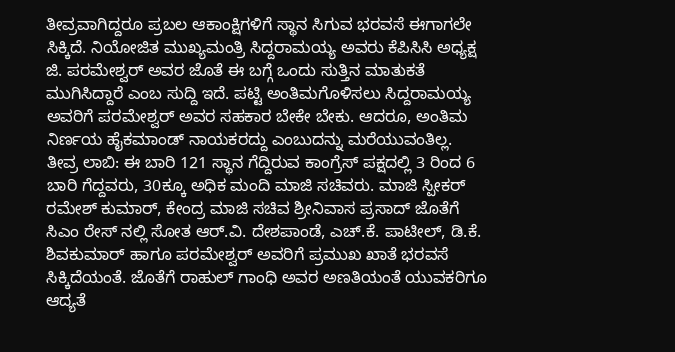ತೀವ್ರವಾಗಿದ್ದರೂ ಪ್ರಬಲ ಆಕಾಂಕ್ಷಿಗಳಿಗೆ ಸ್ಥಾನ ಸಿಗುವ ಭರವಸೆ ಈಗಾಗಲೇ ಸಿಕ್ಕಿದೆ. ನಿಯೋಜಿತ ಮುಖ್ಯಮಂತ್ರಿ ಸಿದ್ದರಾಮಯ್ಯ ಅವರು ಕೆಪಿಸಿಸಿ ಅಧ್ಯಕ್ಷ ಜಿ. ಪರಮೇಶ್ವರ್ ಅವರ ಜೊತೆ ಈ ಬಗ್ಗೆ ಒಂದು ಸುತ್ತಿನ ಮಾತುಕತೆ ಮುಗಿಸಿದ್ದಾರೆ ಎಂಬ ಸುದ್ದಿ ಇದೆ. ಪಟ್ಟಿ ಅಂತಿಮಗೊಳಿಸಲು ಸಿದ್ದರಾಮಯ್ಯ ಅವರಿಗೆ ಪರಮೇಶ್ವರ್ ಅವರ ಸಹಕಾರ ಬೇಕೇ ಬೇಕು. ಆದರೂ, ಅಂತಿಮ ನಿರ್ಣಯ ಹೈಕಮಾಂಡ್ ನಾಯಕರದ್ದು ಎಂಬುದನ್ನು ಮರೆಯುವಂತಿಲ್ಲ.
ತೀವ್ರ ಲಾಬಿ: ಈ ಬಾರಿ 121 ಸ್ಥಾನ ಗೆದ್ದಿರುವ ಕಾಂಗ್ರೆಸ್ ಪಕ್ಷದಲ್ಲಿ 3 ರಿಂದ 6 ಬಾರಿ ಗೆದ್ದವರು, 30ಕ್ಕೂ ಅಧಿಕ ಮಂದಿ ಮಾಜಿ ಸಚಿವರು. ಮಾಜಿ ಸ್ಪೀಕರ್ ರಮೇಶ್ ಕುಮಾರ್, ಕೇಂದ್ರ ಮಾಜಿ ಸಚಿವ ಶ್ರೀನಿವಾಸ ಪ್ರಸಾದ್ ಜೊತೆಗೆ ಸಿಎಂ ರೇಸ್ ನಲ್ಲಿ ಸೋತ ಆರ್.ವಿ. ದೇಶಪಾಂಡೆ, ಎಚ್.ಕೆ. ಪಾಟೀಲ್, ಡಿ.ಕೆ. ಶಿವಕುಮಾರ್ ಹಾಗೂ ಪರಮೇಶ್ವರ್ ಅವರಿಗೆ ಪ್ರಮುಖ ಖಾತೆ ಭರವಸೆ ಸಿಕ್ಕಿದೆಯಂತೆ. ಜೊತೆಗೆ ರಾಹುಲ್ ಗಾಂಧಿ ಅವರ ಅಣತಿಯಂತೆ ಯುವಕರಿಗೂ ಆದ್ಯತೆ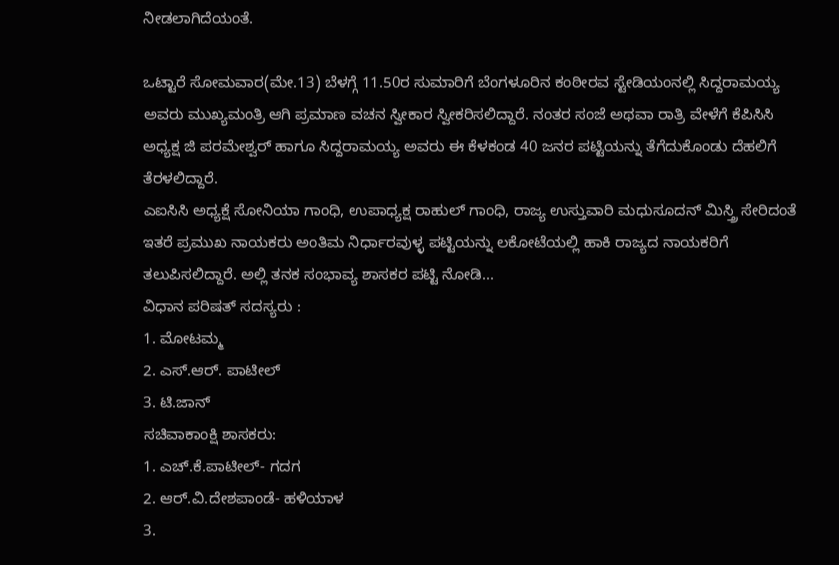ನೀಡಲಾಗಿದೆಯಂತೆ.

ಒಟ್ಟಾರೆ ಸೋಮವಾರ(ಮೇ.13) ಬೆಳಗ್ಗೆ 11.50ರ ಸುಮಾರಿಗೆ ಬೆಂಗಳೂರಿನ ಕಂಠೀರವ ಸ್ಟೇಡಿಯಂನಲ್ಲಿ ಸಿದ್ದರಾಮಯ್ಯ ಅವರು ಮುಖ್ಯಮಂತ್ರಿ ಆಗಿ ಪ್ರಮಾಣ ವಚನ ಸ್ವೀಕಾರ ಸ್ವೀಕರಿಸಲಿದ್ದಾರೆ. ನಂತರ ಸಂಜೆ ಅಥವಾ ರಾತ್ರಿ ವೇಳೆಗೆ ಕೆಪಿಸಿಸಿ ಅಧ್ಯಕ್ಷ ಜಿ ಪರಮೇಶ್ವರ್ ಹಾಗೂ ಸಿದ್ದರಾಮಯ್ಯ ಅವರು ಈ ಕೆಳಕಂಡ 40 ಜನರ ಪಟ್ಟಿಯನ್ನು ತೆಗೆದುಕೊಂಡು ದೆಹಲಿಗೆ ತೆರಳಲಿದ್ದಾರೆ.
ಎಐಸಿಸಿ ಅಧ್ಯಕ್ಷೆ ಸೋನಿಯಾ ಗಾಂಧಿ, ಉಪಾಧ್ಯಕ್ಷ ರಾಹುಲ್ ಗಾಂಧಿ, ರಾಜ್ಯ ಉಸ್ತುವಾರಿ ಮಧುಸೂದನ್ ಮಿಸ್ತ್ರಿ ಸೇರಿದಂತೆ ಇತರೆ ಪ್ರಮುಖ ನಾಯಕರು ಅಂತಿಮ ನಿರ್ಧಾರವುಳ್ಳ ಪಟ್ಟಿಯನ್ನು ಲಕೋಟೆಯಲ್ಲಿ ಹಾಕಿ ರಾಜ್ಯದ ನಾಯಕರಿಗೆ ತಲುಪಿಸಲಿದ್ದಾರೆ. ಅಲ್ಲಿ ತನಕ ಸಂಭಾವ್ಯ ಶಾಸಕರ ಪಟ್ಟಿ ನೋಡಿ...
ವಿಧಾನ ಪರಿಷತ್ ಸದಸ್ಯರು :
1. ಮೋಟಮ್ಮ
2. ಎಸ್.ಆರ್. ಪಾಟೀಲ್
3. ಟಿ.ಜಾನ್
ಸಚಿವಾಕಾಂಕ್ಷಿ ಶಾಸಕರು:
1. ಎಚ್.ಕೆ.ಪಾಟೀಲ್- ಗದಗ
2. ಆರ್.ವಿ.ದೇಶಪಾಂಡೆ- ಹಳಿಯಾಳ
3.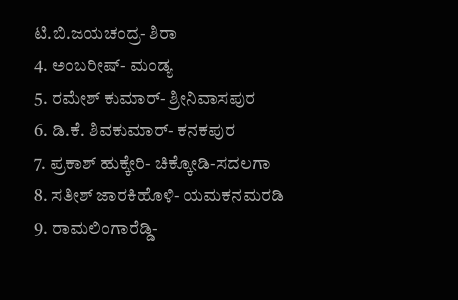ಟಿ.ಬಿ.ಜಯಚಂದ್ರ- ಶಿರಾ
4. ಅಂಬರೀಷ್- ಮಂಡ್ಯ
5. ರಮೇಶ್ ಕುಮಾರ್- ಶ್ರೀನಿವಾಸಪುರ
6. ಡಿ.ಕೆ. ಶಿವಕುಮಾರ್- ಕನಕಪುರ
7. ಪ್ರಕಾಶ್ ಹುಕ್ಕೇರಿ- ಚಿಕ್ಕೋಡಿ-ಸದಲಗಾ
8. ಸತೀಶ್ ಜಾರಕಿಹೊಳಿ- ಯಮಕನಮರಡಿ
9. ರಾಮಲಿಂಗಾರೆಡ್ಡಿ-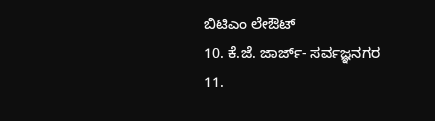ಬಿಟಿಎಂ ಲೇಔಟ್
10. ಕೆ.ಜೆ. ಜಾರ್ಜ್- ಸರ್ವಜ್ಞನಗರ
11.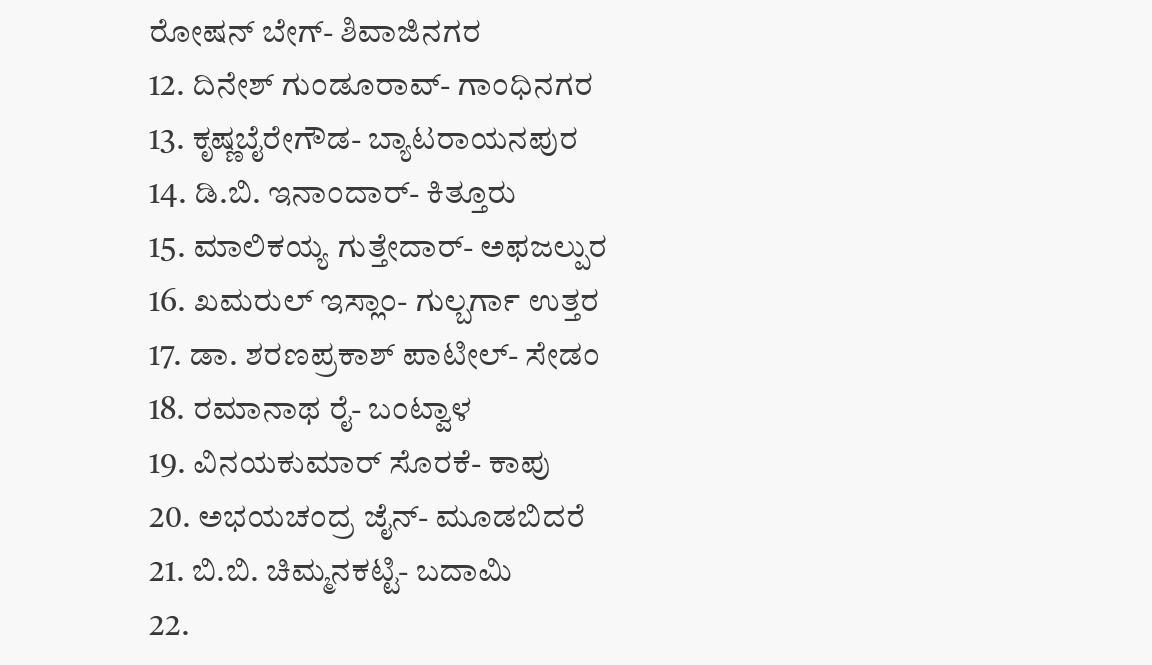ರೋಷನ್ ಬೇಗ್- ಶಿವಾಜಿನಗರ
12. ದಿನೇಶ್ ಗುಂಡೂರಾವ್- ಗಾಂಧಿನಗರ
13. ಕೃಷ್ಣಬೈರೇಗೌಡ- ಬ್ಯಾಟರಾಯನಪುರ
14. ಡಿ.ಬಿ. ಇನಾಂದಾರ್- ಕಿತ್ತೂರು
15. ಮಾಲಿಕಯ್ಯ ಗುತ್ತೇದಾರ್- ಅಫಜಲ್ಪುರ
16. ಖಮರುಲ್ ಇಸ್ಲಾಂ- ಗುಲ್ಬರ್ಗಾ ಉತ್ತರ
17. ಡಾ. ಶರಣಪ್ರಕಾಶ್ ಪಾಟೀಲ್- ಸೇಡಂ
18. ರಮಾನಾಥ ರೈ- ಬಂಟ್ವಾಳ
19. ವಿನಯಕುಮಾರ್ ಸೊರಕೆ- ಕಾಪು
20. ಅಭಯಚಂದ್ರ ಜೈನ್- ಮೂಡಬಿದರೆ
21. ಬಿ.ಬಿ. ಚಿಮ್ಮನಕಟ್ಟಿ- ಬದಾಮಿ
22.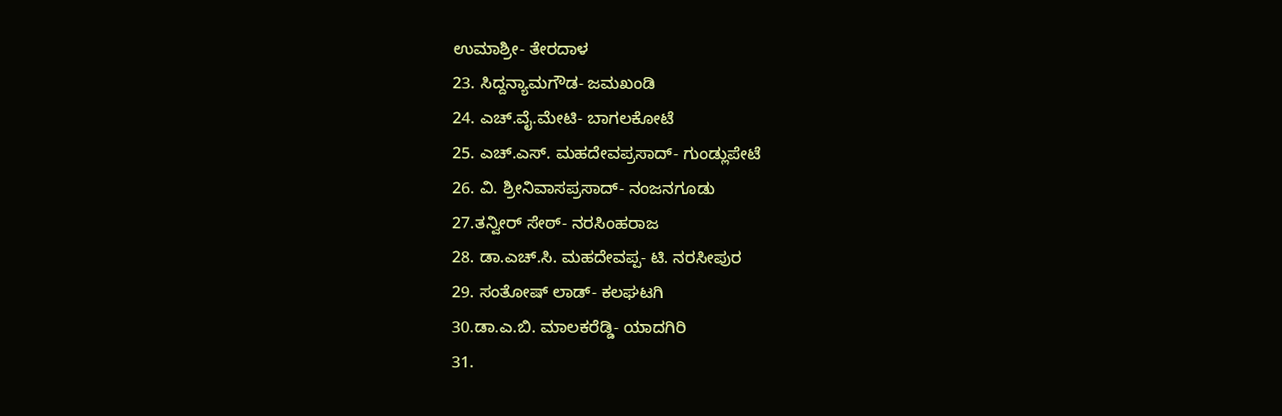ಉಮಾಶ್ರೀ- ತೇರದಾಳ
23. ಸಿದ್ದನ್ಯಾಮಗೌಡ- ಜಮಖಂಡಿ
24. ಎಚ್.ವೈ.ಮೇಟಿ- ಬಾಗಲಕೋಟೆ
25. ಎಚ್.ಎಸ್. ಮಹದೇವಪ್ರಸಾದ್- ಗುಂಡ್ಲುಪೇಟೆ
26. ವಿ. ಶ್ರೀನಿವಾಸಪ್ರಸಾದ್- ನಂಜನಗೂಡು
27.ತನ್ವೀರ್ ಸೇಠ್- ನರಸಿಂಹರಾಜ
28. ಡಾ.ಎಚ್.ಸಿ. ಮಹದೇವಪ್ಪ- ಟಿ. ನರಸೀಪುರ
29. ಸಂತೋಷ್ ಲಾಡ್- ಕಲಘಟಗಿ
30.ಡಾ.ಎ.ಬಿ. ಮಾಲಕರೆಡ್ಡಿ- ಯಾದಗಿರಿ
31.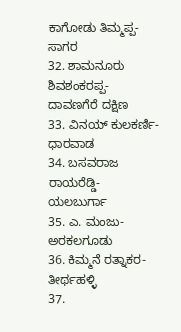ಕಾಗೋಡು ತಿಮ್ಮಪ್ಪ- ಸಾಗರ
32. ಶಾಮನೂರು ಶಿವಶಂಕರಪ್ಪ- ದಾವಣಗೆರೆ ದಕ್ಷಿಣ
33. ವಿನಯ್ ಕುಲಕರ್ಣಿ- ಧಾರವಾಡ
34. ಬಸವರಾಜ ರಾಯರೆಡ್ಡಿ- ಯಲಬುರ್ಗಾ
35. ಎ. ಮಂಜು- ಅರಕಲಗೂಡು
36. ಕಿಮ್ಮನೆ ರತ್ನಾಕರ- ತೀರ್ಥಹಳ್ಳಿ
37.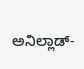ಅನಿಲ್ಲಾಡ್-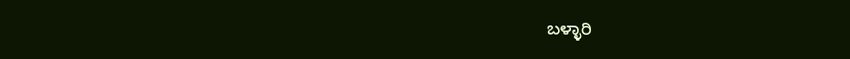ಬಳ್ಳಾರಿ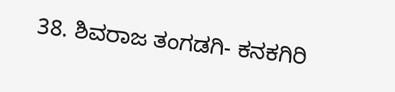38. ಶಿವರಾಜ ತಂಗಡಗಿ- ಕನಕಗಿರಿ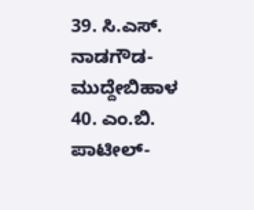39. ಸಿ.ಎಸ್. ನಾಡಗೌಡ- ಮುದ್ದೇಬಿಹಾಳ
40. ಎಂ.ಬಿ. ಪಾಟೀಲ್-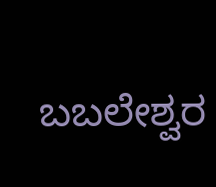ಬಬಲೇಶ್ವರ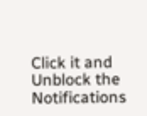Click it and Unblock the Notifications